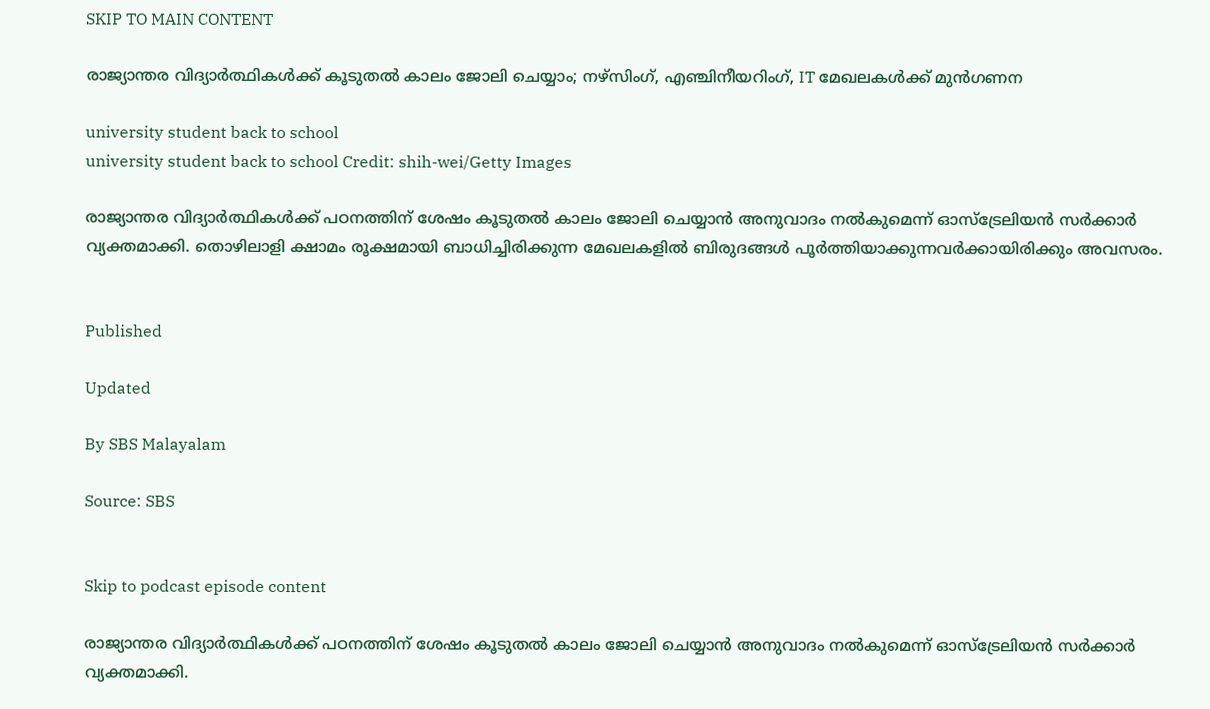SKIP TO MAIN CONTENT

രാജ്യാന്തര വിദ്യാർത്ഥികൾക്ക് കൂടുതൽ കാലം ജോലി ചെയ്യാം; നഴ്സിംഗ്, എഞ്ചിനീയറിംഗ്, IT മേഖലകൾക്ക് മുൻഗണന

university student back to school
university student back to school Credit: shih-wei/Getty Images

രാജ്യാന്തര വിദ്യാർത്ഥികൾക്ക് പഠനത്തിന് ശേഷം കൂടുതൽ കാലം ജോലി ചെയ്യാൻ അനുവാദം നൽകുമെന്ന് ഓസ്‌ട്രേലിയൻ സർക്കാർ വ്യക്തമാക്കി. തൊഴിലാളി ക്ഷാമം രൂക്ഷമായി ബാധിച്ചിരിക്കുന്ന മേഖലകളിൽ ബിരുദങ്ങൾ പൂർത്തിയാക്കുന്നവർക്കായിരിക്കും അവസരം.


Published

Updated

By SBS Malayalam

Source: SBS


Skip to podcast episode content

രാജ്യാന്തര വിദ്യാർത്ഥികൾക്ക് പഠനത്തിന് ശേഷം കൂടുതൽ കാലം ജോലി ചെയ്യാൻ അനുവാദം നൽകുമെന്ന് ഓസ്‌ട്രേലിയൻ സർക്കാർ വ്യക്തമാക്കി.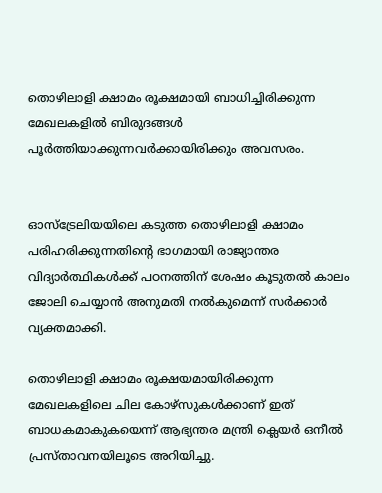തൊഴിലാളി ക്ഷാമം രൂക്ഷമായി ബാധിച്ചിരിക്കുന്ന മേഖലകളിൽ ബിരുദങ്ങൾ പൂർത്തിയാക്കുന്നവർക്കായിരിക്കും അവസരം.


ഓസ്‌ട്രേലിയയിലെ കടുത്ത തൊഴിലാളി ക്ഷാമം പരിഹരിക്കുന്നതിന്റെ ഭാഗമായി രാജ്യാന്തര വിദ്യാർത്ഥികൾക്ക് പഠനത്തിന് ശേഷം കൂടുതൽ കാലം ജോലി ചെയ്യാൻ അനുമതി നൽകുമെന്ന് സർക്കാർ വ്യക്തമാക്കി.

തൊഴിലാളി ക്ഷാമം രൂക്ഷയമായിരിക്കുന്ന മേഖലകളിലെ ചില കോഴ്‌സുകൾക്കാണ് ഇത് ബാധകമാകുകയെന്ന് ആഭ്യന്തര മന്ത്രി ക്ലെയർ ഒനീൽ പ്രസ്താവനയിലൂടെ അറിയിച്ചു.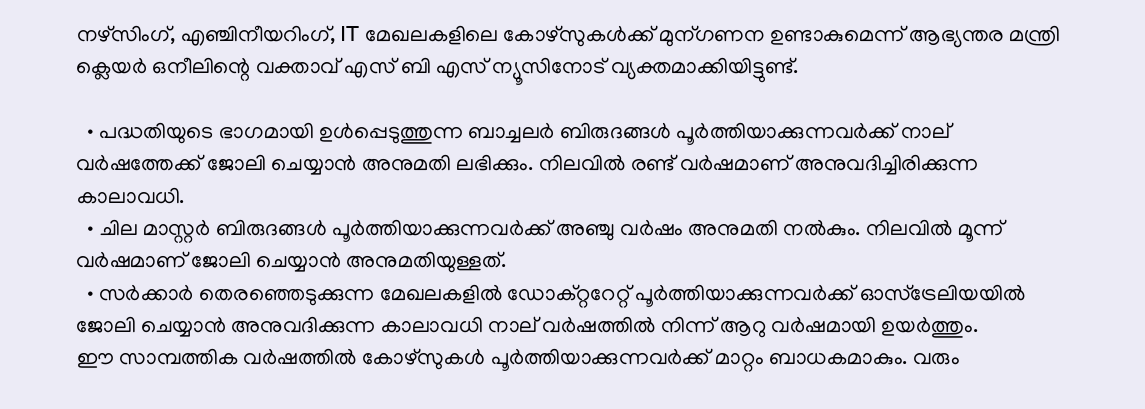നഴ്സിംഗ്, എഞ്ചിനീയറിംഗ്, IT മേഖലകളിലെ കോഴ്‌സുകൾക്ക് മുന്ഗണന ഉണ്ടാകുമെന്ന് ആഭ്യന്തര മന്ത്രി ക്ലെയർ ഒനീലിന്റെ വക്താവ് എസ് ബി എസ് ന്യൂസിനോട് വ്യക്തമാക്കിയിട്ടുണ്ട്.

  • പദ്ധതിയുടെ ഭാഗമായി ഉൾപ്പെടുത്തുന്ന ബാച്ചലർ ബിരുദങ്ങൾ പൂർത്തിയാക്കുന്നവർക്ക് നാല് വർഷത്തേക്ക് ജോലി ചെയ്യാൻ അനുമതി ലഭിക്കും. നിലവിൽ രണ്ട് വർഷമാണ് അനുവദിച്ചിരിക്കുന്ന കാലാവധി.
  • ചില മാസ്റ്റർ ബിരുദങ്ങൾ പൂർത്തിയാക്കുന്നവർക്ക് അഞ്ചു വർഷം അനുമതി നൽകും. നിലവിൽ മൂന്ന് വർഷമാണ് ജോലി ചെയ്യാൻ അനുമതിയുള്ളത്.
  • സർക്കാർ തെരഞ്ഞെടുക്കുന്ന മേഖലകളിൽ ഡോക്റ്ററേറ്റ് പൂർത്തിയാക്കുന്നവർക്ക് ഓസ്‌ട്രേലിയയിൽ ജോലി ചെയ്യാൻ അനുവദിക്കുന്ന കാലാവധി നാല് വർഷത്തിൽ നിന്ന് ആറു വർഷമായി ഉയർത്തും.
ഈ സാമ്പത്തിക വർഷത്തിൽ കോഴ്‌സുകൾ പൂർത്തിയാക്കുന്നവർക്ക് മാറ്റം ബാധകമാകും. വരും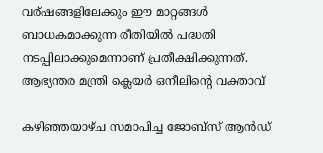വര്ഷങ്ങളിലേക്കും ഈ മാറ്റങ്ങൾ ബാധകമാക്കുന്ന രീതിയിൽ പദ്ധതി നടപ്പിലാക്കുമെന്നാണ് പ്രതീക്ഷിക്കുന്നത്.
ആഭ്യന്തര മന്ത്രി ക്ലെയർ ഒനീലിന്റെ വക്താവ്

കഴിഞ്ഞയാഴ്ച സമാപിച്ച ജോബ്സ് ആൻഡ്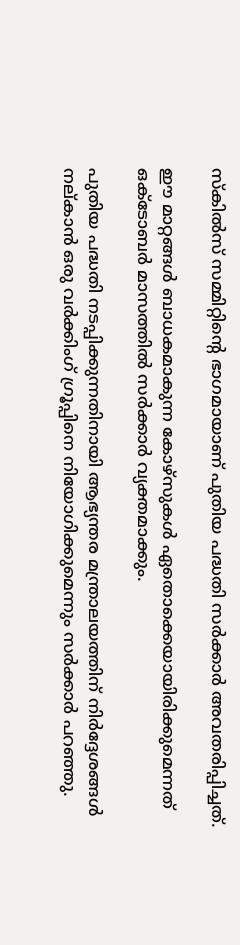സ്‌കിൽസ് സമ്മിറ്റിന്റെ ഭാഗമായാണ് പുതിയ പദ്ധതി സർക്കാർ അവതരിപ്പിച്ചത്.

ഈ മാറ്റങ്ങൾ ബാധകമാകുന്ന കോഴ്‌സുകൾ ഏതൊക്കെയായിരിക്കുമെന്നത് ഒക്ടോബർ മാസത്തിൽ സർക്കാർ വ്യക്തമാക്കും.

പുതിയ പദ്ധതി നടപ്പിക്കുന്നതിനായി ആഭ്യന്തര മന്ത്രാലയത്തിന് നിർദ്ദേശങ്ങൾ നല്കാൻ ഒരു വർക്കിംഗ് ഗ്രൂപ്പിനെ നിയോഗിക്കുമെന്നും സർക്കാർ പറഞ്ഞു.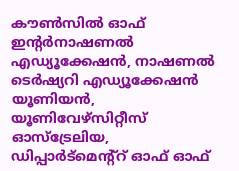കൗൺസിൽ ഓഫ് ഇന്റർനാഷണൽ എഡ്യൂക്കേഷൻ, നാഷണൽ ടെർഷ്യറി എഡ്യൂക്കേഷൻ യൂണിയൻ, യൂണിവേഴ്സിറ്റീസ് ഓസ്‌ട്രേലിയ, ഡിപ്പാർട്മെന്റ്റ് ഓഫ് ഓഫ്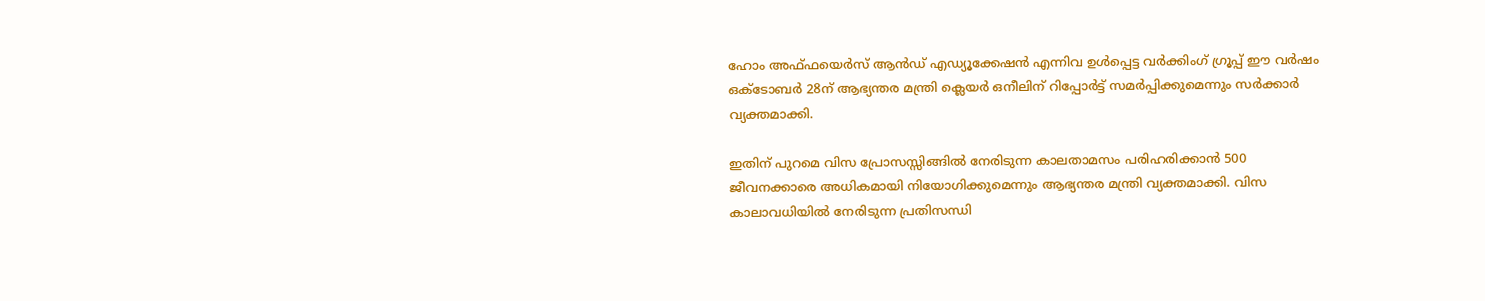ഹോം അഫ്ഫയെർസ് ആൻഡ് എഡ്യൂക്കേഷൻ എന്നിവ ഉൾപ്പെട്ട വർക്കിംഗ് ഗ്രൂപ്പ് ഈ വർഷം ഒക്ടോബർ 28ന് ആഭ്യന്തര മന്ത്രി ക്ലെയർ ഒനീലിന് റിപ്പോർട്ട് സമർപ്പിക്കുമെന്നും സർക്കാർ വ്യക്തമാക്കി.

ഇതിന് പുറമെ വിസ പ്രോസസ്സിങ്ങിൽ നേരിടുന്ന കാലതാമസം പരിഹരിക്കാൻ 500 ജീവനക്കാരെ അധികമായി നിയോഗിക്കുമെന്നും ആഭ്യന്തര മന്ത്രി വ്യക്തമാക്കി. വിസ കാലാവധിയിൽ നേരിടുന്ന പ്രതിസന്ധി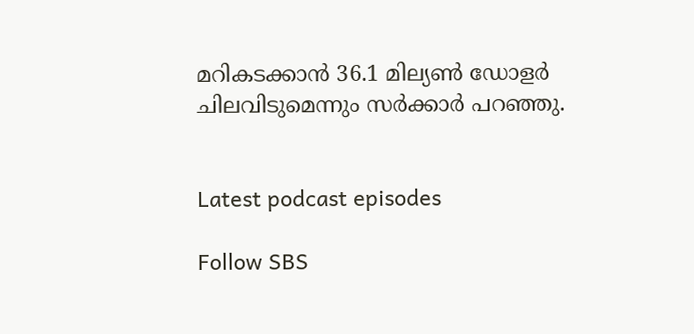മറികടക്കാൻ 36.1 മില്യൺ ഡോളർ ചിലവിടുമെന്നും സർക്കാർ പറഞ്ഞു.


Latest podcast episodes

Follow SBS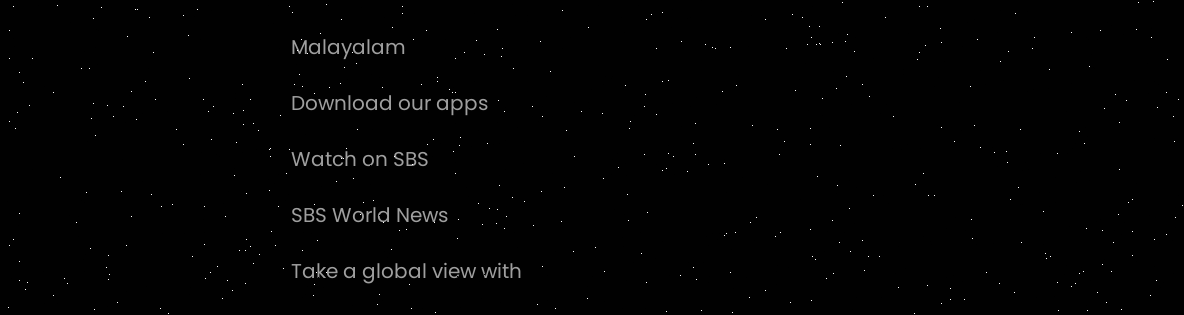Malayalam

Download our apps

Watch on SBS

SBS World News

Take a global view with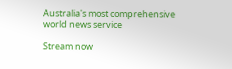Australia's most comprehensive world news service

Stream now